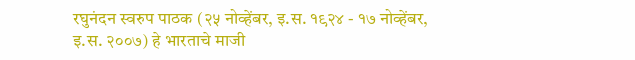रघुनंदन स्वरुप पाठक (२५ नोव्हेंबर, इ.स. १९२४ - १७ नोव्हेंबर, इ.स. २००७) हे भारताचे माजी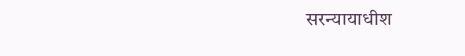सरन्यायाधीश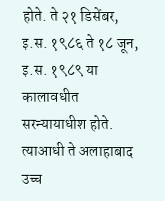होते. ते २१ डिसेंबर, इ.स. १९८६ ते १८ जून, इ.स. १९८९ या कालावधीत सरन्यायाधीश होते. त्याआधी ते अलाहाबाद उच्च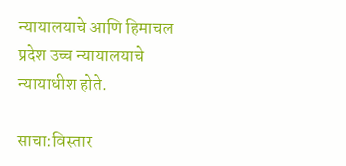न्यायालयाचे आणि हिमाचल प्रदेश उच्च न्यायालयाचे न्यायाधीश होते.

साचा:विस्तार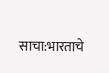साचा:भारताचे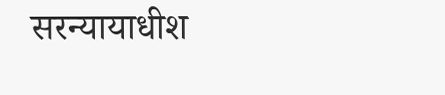सरन्यायाधीश